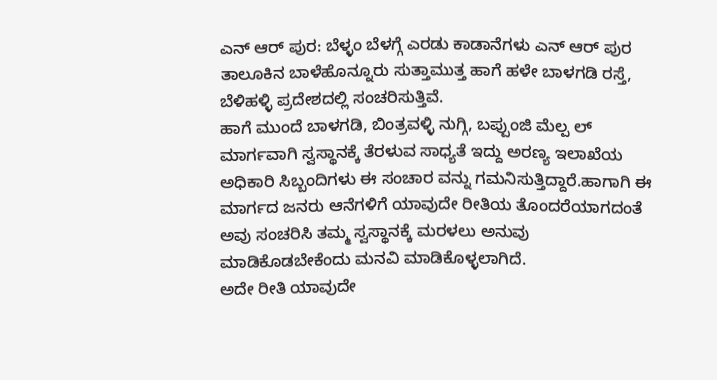ಎನ್ ಆರ್ ಪುರ: ಬೆಳ್ಳಂ ಬೆಳಗ್ಗೆ ಎರಡು ಕಾಡಾನೆಗಳು ಎನ್ ಆರ್ ಪುರ ತಾಲೂಕಿನ ಬಾಳೆಹೊನ್ನೂರು ಸುತ್ತಾಮುತ್ತ ಹಾಗೆ ಹಳೇ ಬಾಳಗಡಿ ರಸ್ತೆ, ಬೆಳಿಹಳ್ಳಿ ಪ್ರದೇಶದಲ್ಲಿ ಸಂಚರಿಸುತ್ತಿವೆ.
ಹಾಗೆ ಮುಂದೆ ಬಾಳಗಡಿ, ಬಿಂತ್ರವಳ್ಳಿ ನುಗ್ಗಿ, ಬಪ್ಪುಂಜಿ ಮೆಲ್ಪ ಲ್ ಮಾರ್ಗವಾಗಿ ಸ್ವಸ್ಥಾನಕ್ಕೆ ತೆರಳುವ ಸಾಧ್ಯತೆ ಇದ್ದು ಅರಣ್ಯ ಇಲಾಖೆಯ ಅಧಿಕಾರಿ ಸಿಬ್ಬಂದಿಗಳು ಈ ಸಂಚಾರ ವನ್ನು ಗಮನಿಸುತ್ತಿದ್ದಾರೆ.ಹಾಗಾಗಿ ಈ ಮಾರ್ಗದ ಜನರು ಆನೆಗಳಿಗೆ ಯಾವುದೇ ರೀತಿಯ ತೊಂದರೆಯಾಗದಂತೆ ಅವು ಸಂಚರಿಸಿ ತಮ್ಮ ಸ್ವಸ್ಥಾನಕ್ಕೆ ಮರಳಲು ಅನುವು ಮಾಡಿಕೊಡಬೇಕೆಂದು ಮನವಿ ಮಾಡಿಕೊಳ್ಳಲಾಗಿದೆ.
ಅದೇ ರೀತಿ ಯಾವುದೇ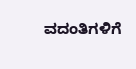ವದಂತಿಗಳಿಗೆ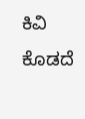ಕಿವಿ ಕೊಡದೆ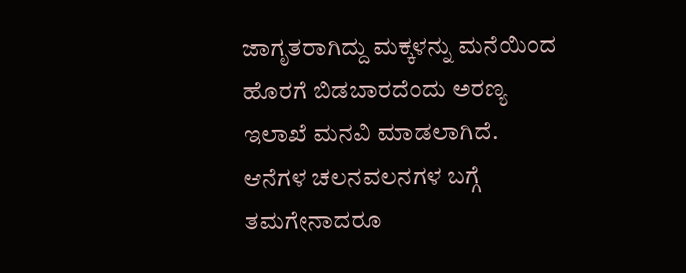ಜಾಗೃತರಾಗಿದ್ದು ಮಕ್ಕಳನ್ನು ಮನೆಯಿಂದ ಹೊರಗೆ ಬಿಡಬಾರದೆಂದು ಅರಣ್ಯ ಇಲಾಖೆ ಮನವಿ ಮಾಡಲಾಗಿದೆ. ಆನೆಗಳ ಚಲನವಲನಗಳ ಬಗ್ಗೆ ತಮಗೇನಾದರೂ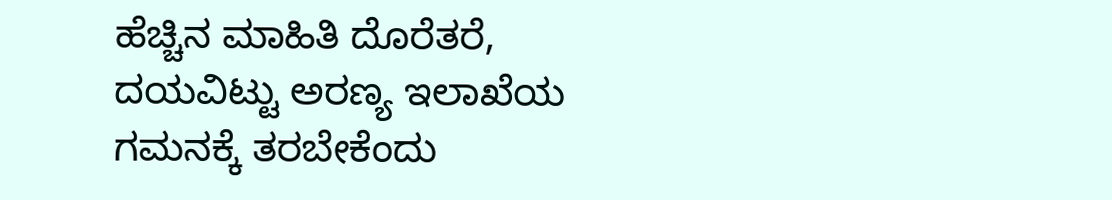ಹೆಚ್ಚಿನ ಮಾಹಿತಿ ದೊರೆತರೆ, ದಯವಿಟ್ಟು ಅರಣ್ಯ ಇಲಾಖೆಯ ಗಮನಕ್ಕೆ ತರಬೇಕೆಂದು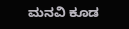ಮನವಿ ಕೂಡ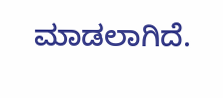ಮಾಡಲಾಗಿದೆ.